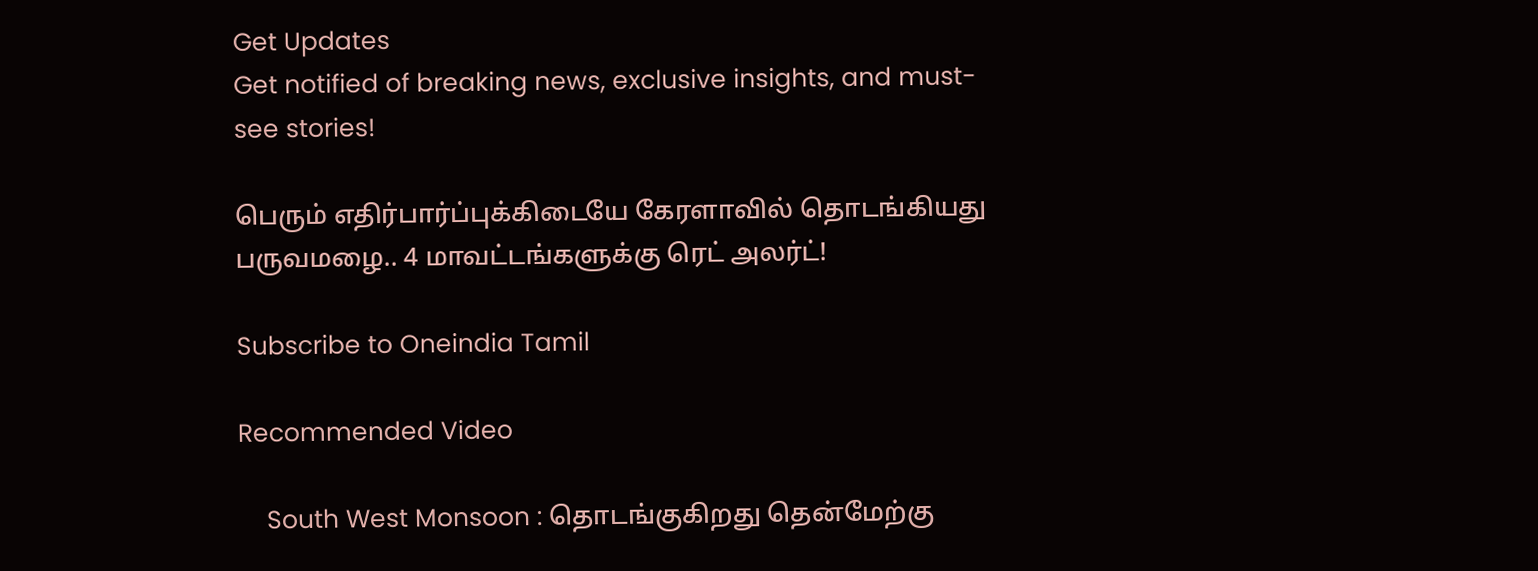Get Updates
Get notified of breaking news, exclusive insights, and must-see stories!

பெரும் எதிர்பார்ப்புக்கிடையே கேரளாவில் தொடங்கியது பருவமழை.. 4 மாவட்டங்களுக்கு ரெட் அலர்ட்!

Subscribe to Oneindia Tamil

Recommended Video

    South West Monsoon : தொடங்குகிறது தென்மேற்கு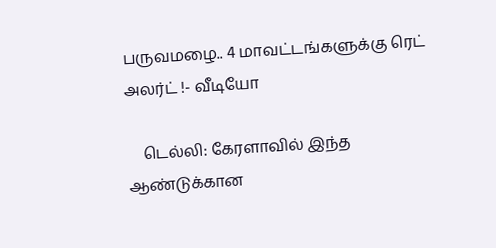பருவமழை.. 4 மாவட்டங்களுக்கு ரெட் அலர்ட் !- வீடியோ

    டெல்லி: கேரளாவில் இந்த ஆண்டுக்கான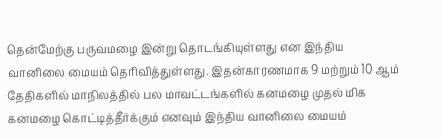தென்மேற்கு பருவமழை இன்று தொடங்கியுள்ளது என இந்திய வானிலை மையம் தெரிவித்துள்ளது. இதன்காரணமாக 9 மற்றும் 10 ஆம் தேதிகளில் மாநிலத்தில் பல மாவட்டங்களில் கனமழை முதல் மிக கனமழை கொட்டித்தீர்க்கும் எனவும் இந்திய வானிலை மையம்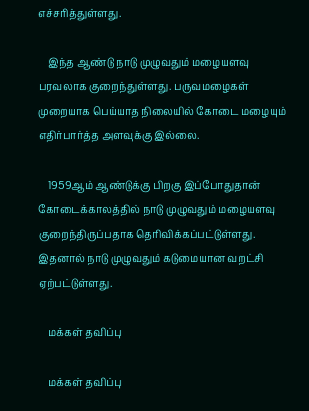எச்சரித்துள்ளது.

    இந்த ஆண்டு நாடு முழுவதும் மழையளவு பரவலாக குறைந்துள்ளது. பருவமழைகள் முறையாக பெய்யாத நிலையில் கோடை மழையும் எதிர்பார்த்த அளவுக்கு இல்லை.

    1959ஆம் ஆண்டுக்கு பிறகு இப்போதுதான் கோடைக்காலத்தில் நாடு முழுவதும் மழையளவு குறைந்திருப்பதாக தெரிவிக்கப்பட்டுள்ளது. இதனால் நாடு முழுவதும் கடுமையான வறட்சி ஏற்பட்டுள்ளது.

    மக்கள் தவிப்பு

    மக்கள் தவிப்பு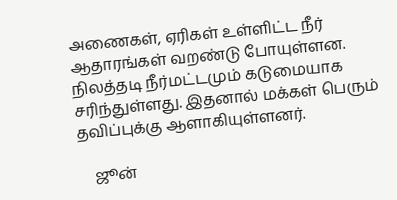அணைகள், ஏரிகள் உள்ளிட்ட நீர் ஆதாரங்கள் வறண்டு போயுள்ளன. நிலத்தடி நீர்மட்டமும் கடுமையாக சரிந்துள்ளது. இதனால் மக்கள் பெரும் தவிப்புக்கு ஆளாகியுள்ளனர்.

    ஜூன்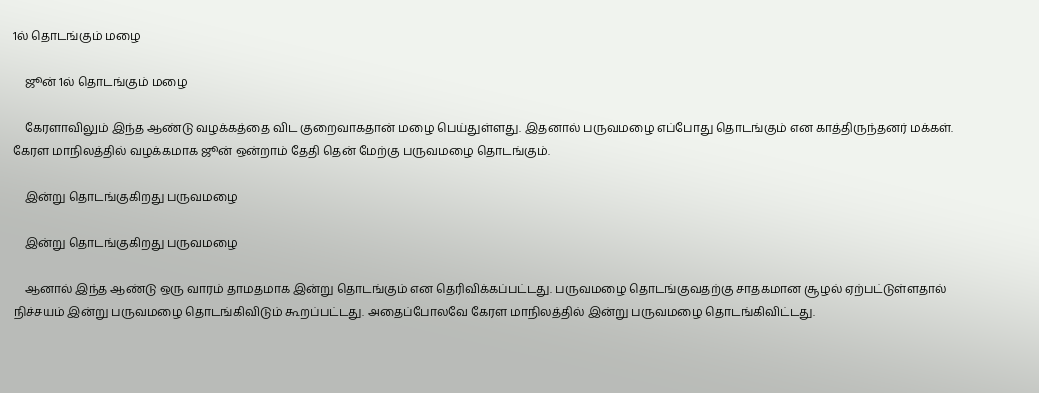1ல் தொடங்கும் மழை

    ஜூன் 1ல் தொடங்கும் மழை

    கேரளாவிலும் இந்த ஆண்டு வழக்கத்தை விட குறைவாகதான் மழை பெய்துள்ளது. இதனால் பருவமழை எப்போது தொடங்கும் என காத்திருந்தனர் மக்கள். கேரள மாநிலத்தில் வழக்கமாக ஜூன் ஒன்றாம் தேதி தென் மேற்கு பருவமழை தொடங்கும்.

    இன்று தொடங்குகிறது பருவமழை

    இன்று தொடங்குகிறது பருவமழை

    ஆனால் இந்த ஆண்டு ஒரு வாரம் தாமதமாக இன்று தொடங்கும் என தெரிவிக்கப்பட்டது. பருவமழை தொடங்குவதற்கு சாதகமான சூழல் ஏற்பட்டுள்ளதால் நிச்சயம் இன்று பருவமழை தொடங்கிவிடும் கூறப்பட்டது. அதைப்போலவே கேரள மாநிலத்தில் இன்று பருவமழை தொடங்கிவிட்டது.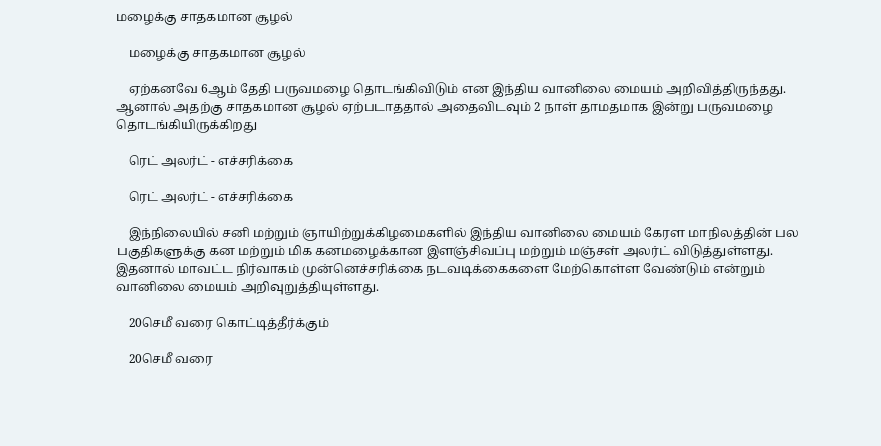மழைக்கு சாதகமான சூழல்

    மழைக்கு சாதகமான சூழல்

    ஏற்கனவே 6ஆம் தேதி பருவமழை தொடங்கிவிடும் என இந்திய வானிலை மையம் அறிவித்திருந்தது. ஆனால் அதற்கு சாதகமான சூழல் ஏற்படாததால் அதைவிடவும் 2 நாள் தாமதமாக இன்று பருவமழை தொடங்கியிருக்கிறது

    ரெட் அலர்ட் - எச்சரிக்கை

    ரெட் அலர்ட் - எச்சரிக்கை

    இந்நிலையில் சனி மற்றும் ஞாயிற்றுக்கிழமைகளில் இந்திய வானிலை மையம் கேரள மாநிலத்தின் பல பகுதிகளுக்கு கன மற்றும் மிக கனமழைக்கான இளஞ்சிவப்பு மற்றும் மஞ்சள் அலர்ட் விடுத்துள்ளது. இதனால் மாவட்ட நிர்வாகம் முன்னெச்சரிக்கை நடவடிக்கைகளை மேற்கொள்ள வேண்டும் என்றும் வானிலை மையம் அறிவுறுத்தியுள்ளது.

    20செமீ வரை கொட்டித்தீர்க்கும்

    20செமீ வரை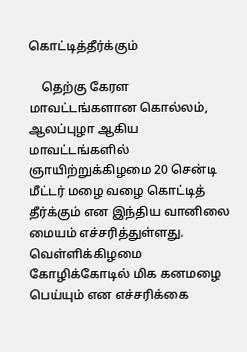கொட்டித்தீர்க்கும்

    தெற்கு கேரள மாவட்டங்களான கொல்லம், ஆலப்புழா ஆகிய மாவட்டங்களில் ஞாயிற்றுக்கிழமை 20 சென்டி மீட்டர் மழை வழை கொட்டித் தீர்க்கும் என இந்திய வானிலை மையம் எச்சரித்துள்ளது. வெள்ளிக்கிழமை கோழிக்கோடில் மிக கனமழை பெய்யும் என எச்சரிக்கை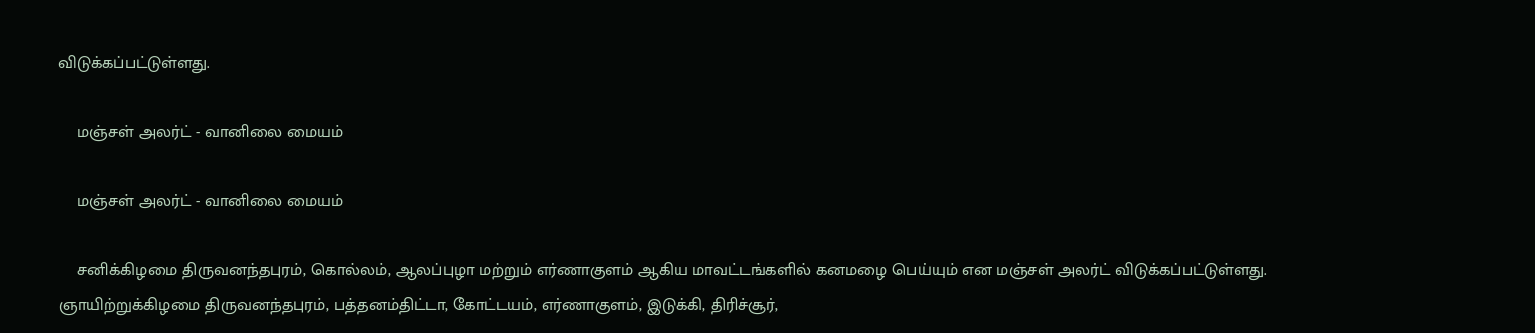விடுக்கப்பட்டுள்ளது.

    மஞ்சள் அலர்ட் - வானிலை மையம்

    மஞ்சள் அலர்ட் - வானிலை மையம்

    சனிக்கிழமை திருவனந்தபுரம், கொல்லம், ஆலப்புழா மற்றும் எர்ணாகுளம் ஆகிய மாவட்டங்களில் கனமழை பெய்யும் என மஞ்சள் அலர்ட் விடுக்கப்பட்டுள்ளது. ஞாயிற்றுக்கிழமை திருவனந்தபுரம், பத்தனம்திட்டா, கோட்டயம், எர்ணாகுளம், இடுக்கி, திரிச்சூர்,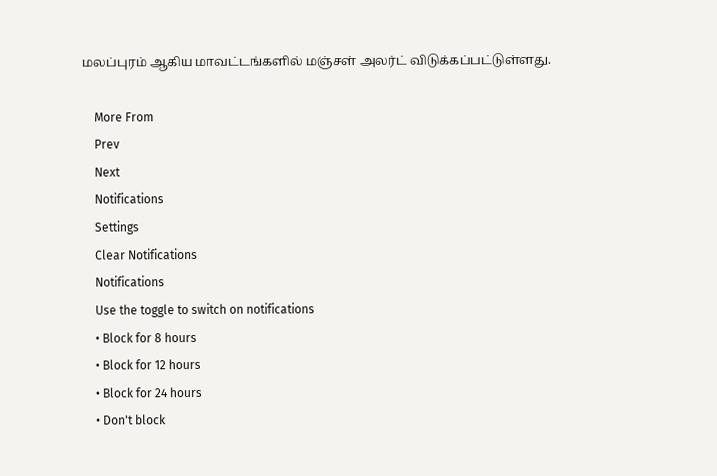மலப்புரம் ஆகிய மாவட்டங்களில் மஞ்சள் அலர்ட் விடுக்கப்பட்டுள்ளது.

    More From
    Prev
    Next
    Notifications
    Settings
    Clear Notifications
    Notifications
    Use the toggle to switch on notifications
    • Block for 8 hours
    • Block for 12 hours
    • Block for 24 hours
    • Don't block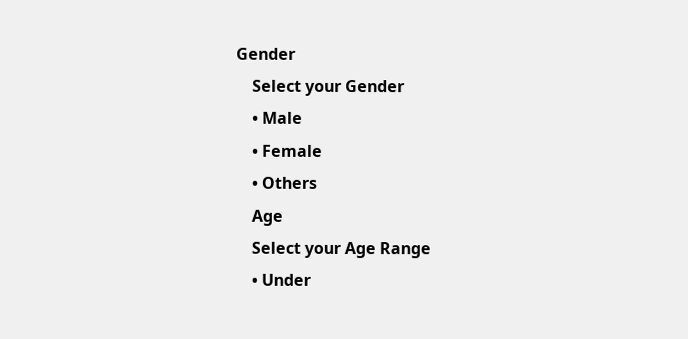Gender
    Select your Gender
    • Male
    • Female
    • Others
    Age
    Select your Age Range
    • Under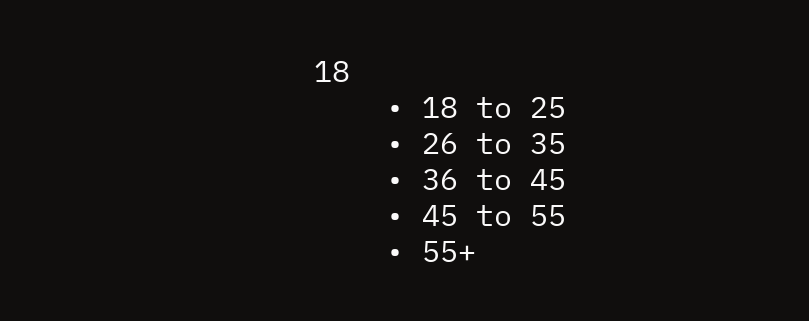18
    • 18 to 25
    • 26 to 35
    • 36 to 45
    • 45 to 55
    • 55+